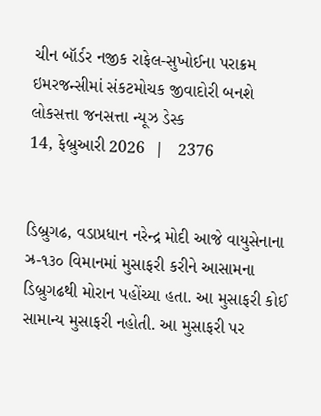ચીન બૉર્ડર નજીક રાફેલ-સુખોઈના પરાક્રમ ઇમરજન્સીમાં સંકટમોચક જીવાદોરી બનશે
લોકસત્તા જનસત્તા ન્યૂઝ ડેસ્ક
14, ફેબ્રુઆરી 2026  |   2376


ડિબ્રુગઢ, વડાપ્રધાન નરેન્દ્ર મોદી આજે વાયુસેનાના ઝ્ર-૧૩૦ વિમાનમાં મુસાફરી કરીને આસામના ડિબ્રુગઢથી મોરાન પહોંચ્યા હતા. આ મુસાફરી કોઈ સામાન્ય મુસાફરી નહોતી. આ મુસાફરી પર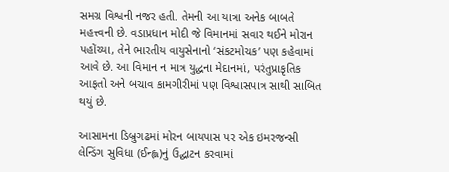સમગ્ર વિશ્વની નજર હતી. તેમની આ યાત્રા અનેક બાબતે મહત્ત્વની છે. વડાપ્રધાન મોદી જે વિમાનમાં સવાર થઈને મોરાન પહોંચ્યા, તેને ભારતીય વાયુસેનાનો ‘સંકટમોચક’ પણ કહેવામાં આવે છે. આ વિમાન ન માત્ર યુદ્ધના મેદાનમાં, પરંતુપ્રાકૃતિક આફતો અને બચાવ કામગીરીમાં પણ વિશ્વાસપાત્ર સાથી સાબિત થયું છે.

આસામના ડિબ્રુગઢમાં મોરન બાયપાસ પર એક ઇમરજન્સી લેન્ડિંગ સુવિધા (ઈન્હ્લ)નું ઉદ્ઘાટન કરવામાં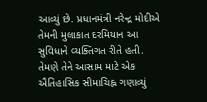આવ્યું છે. પ્રધાનમંત્રી નરેન્દ્ર મોદીએ તેમની મુલાકાત દરમિયાન આ સુવિધાને વ્યક્તિગત રીતે હતી. તેમણે તેને આસામ માટે એક ઐતિહાસિક સીમાચિહ્ન ગણાવ્યું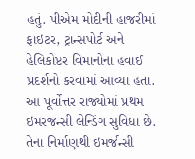હતું. પીએમ મોદીની હાજરીમાં ફાઇટર, ટ્રાન્સપોર્ટ અને હેલિકોપ્ટર વિમાનોના હવાઈ પ્રદર્શનો કરવામાં આવ્યા હતા. આ પૂર્વોત્તર રાજ્યોમાં પ્રથમ ઇમરજન્સી લેન્ડિંગ સુવિધા છે. તેના નિર્માણથી ઇમર્જન્સી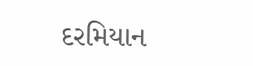દરમિયાન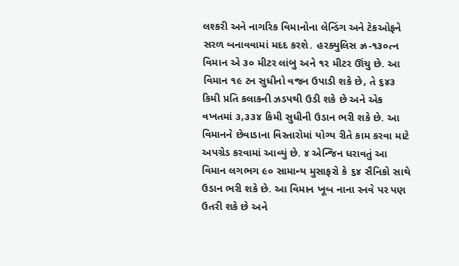લશ્કરી અને નાગરિક વિમાનોના લેન્ડિંગ અને ટેકઓફને સરળ બનાવવામાં મદદ કરશે. હરક્યુલિસ ઝ્ર-૧૩૦ત્ન વિમાન એ ૩૦ મીટર લાંબુ અને ૧૨ મીટર ઊંચુ છે. આ વિમાન ૧૯ ટન સુધીનો વજન ઉપાડી શકે છે, તે ૬૪૩ કિમી પ્રતિ કલાકની ઝડપથી ઉડી શકે છે અને એક વખતમાં ૩,૩૩૪ કિમી સુધીની ઉડાન ભરી શકે છે. આ વિમાનને છેવાડાના વિસ્તારોમાં યોગ્ય રીતે કામ કરવા માટે અપગ્રેડ કરવામાં આવ્યું છે. ૪ એન્જિન ધરાવતું આ વિમાન લગભગ ૯૦ સામાન્ય મુસાફરો કે ૬૪ સૈનિકો સાથે ઉડાન ભરી શકે છે. આ વિમાન ખૂબ નાના રનવે પર પણ ઉતરી શકે છે અને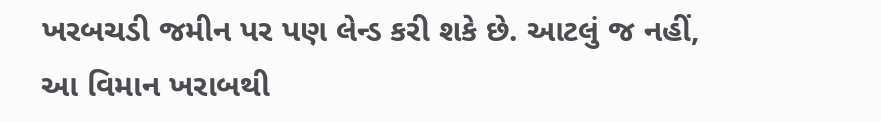ખરબચડી જમીન પર પણ લેન્ડ કરી શકે છે. આટલું જ નહીં, આ વિમાન ખરાબથી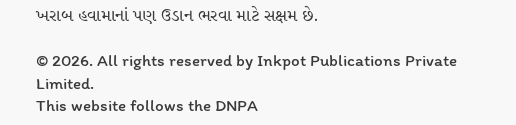ખરાબ હવામાનાં પણ ઉડાન ભરવા માટે સક્ષમ છે.

© 2026. All rights reserved by Inkpot Publications Private Limited.
This website follows the DNPA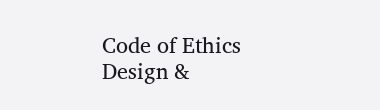Code of Ethics
Design &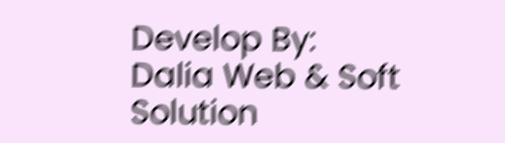Develop By:
Dalia Web & Soft Solution